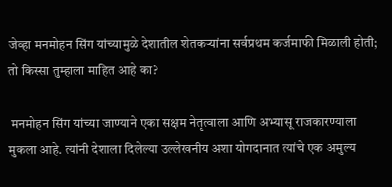जेव्हा मनमोहन सिंग यांच्यामुळे देशातील शेतकऱ्यांना सर्वप्रथम कर्जमाफी मिळाली होती; तो किस्सा तुम्हाला माहित आहे का?

 मनमोहन सिंग यांच्या जाण्याने एका सक्षम नेतृत्वाला आणि अभ्यासू राजकारण्याला मुकला आहे. त्यांनी देशाला दिलेल्या उल्लेखनीय अशा योगदानात त्यांचे एक अमुल्य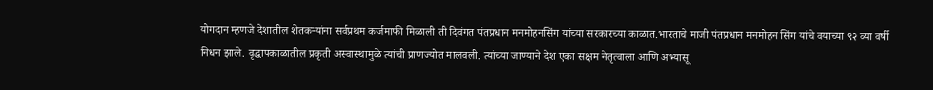योगदान म्हणजे देशातील शेतकऱ्यांना सर्वप्रथम कर्जमाफी मिळाली ती दिवंगत पंतप्रधान मनमोहनसिंग यांच्या सरकारच्या काळात.भारताचे माजी पंतप्रधान मनमोहन सिंग यांचे वयाच्या ९२ व्या वर्षी निधन झाले. वृद्धापकाळातील प्रकृती अस्वास्थामुळे त्यांची प्राणज्योत मालवली. त्यांच्या जाण्याने देश एका सक्षम नेतृत्वाला आणि अभ्यासू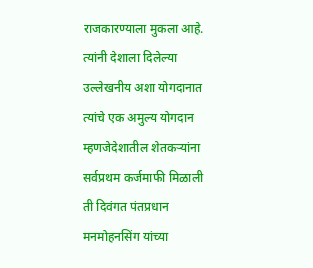राजकारण्याला मुकला आहे. त्यांनी देशाला दिलेल्या उल्लेखनीय अशा योगदानात त्यांचे एक अमुल्य योगदान म्हणजेदेशातील शेतकऱ्यांना सर्वप्रथम कर्जमाफी मिळाली ती दिवंगत पंतप्रधान मनमोहनसिंग यांच्या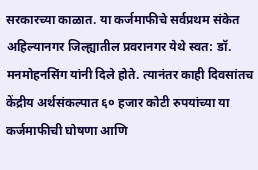सरकारच्या काळात. या कर्जमाफीचे सर्वप्रथम संकेत अहिल्यानगर जिल्ह्यातील प्रवरानगर येथे स्वत: डॉ. मनमोहनसिंग यांनी दिले होते. त्यानंतर काही दिवसांतच केंद्रीय अर्थसंकल्पात ६० हजार कोटी रुपयांच्या या कर्जमाफीची घोषणा आणि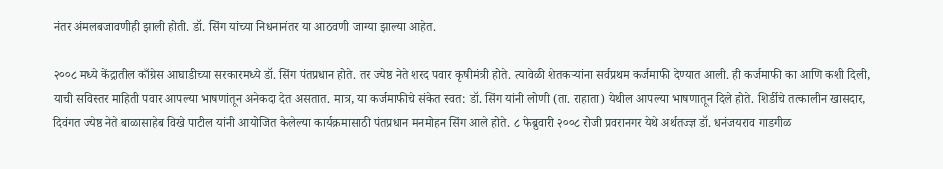नंतर अंमलबजावणीही झाली होती. डॉ. सिंग यांच्या निधनानंतर या आठवणी जाग्या झाल्या आहेत.

२००८ मध्ये केंद्रातील काँग्रेस आघाडीच्या सरकारमध्ये डॉ. सिंग पंतप्रधान होते. तर ज्येष्ठ नेते शरद पवार कृषीमंत्री होते. त्यावेळी शेतकऱ्यांना सर्वप्रथम कर्जमाफी देण्यात आली. ही कर्जमाफी का आणि कशी दिली, याची सविस्तर माहिती पवार आपल्या भाषणांतून अनेकदा देत असतात. मात्र, या कर्जमाफीचे संकेत स्वत: डॉ. सिंग यांनी लोणी (ता. राहाता) येथील आपल्या भाषणातून दिले होते. शिर्डीचे तत्कालीन खासदार, दिवंगत ज्येष्ठ नेते बाळासाहेब विखे पाटील यांनी आयोजित केलेल्या कार्यक्रमासाठी पंतप्रधान मनमोहन सिंग आले होते. ८ फेब्रुवारी २००८ रोजी प्रवरानगर येथे अर्थतज्ज्ञ डॉ. धनंजयराव गाडगीळ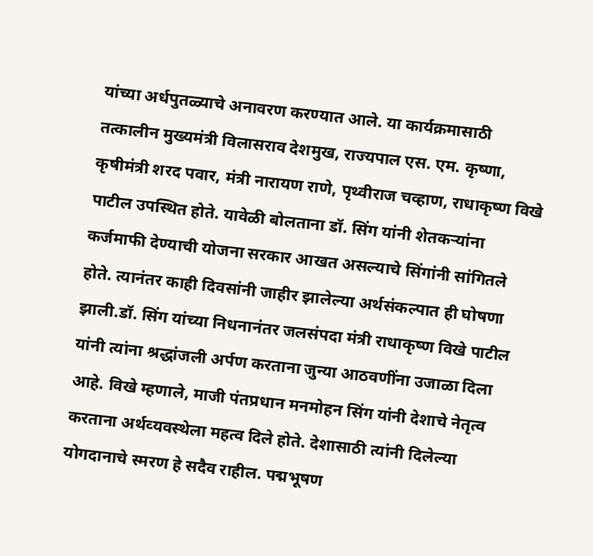यांच्या अर्धपुतळ्याचे अनावरण करण्यात आले. या कार्यक्रमासाठी तत्कालीन मुख्यमंत्री विलासराव देशमुख, राज्यपाल एस. एम. कृष्णा, कृषीमंत्री शरद पवार, मंत्री नारायण राणे, पृथ्वीराज चव्हाण, राधाकृष्ण विखे पाटील उपस्थित होते. यावेळी बोलताना डॉ. सिंग यांनी शेतकऱ्यांना कर्जमाफी देण्याची योजना सरकार आखत असल्याचे सिंगांनी सांगितले होते. त्यानंतर काही दिवसांनी जाहीर झालेल्या अर्थसंकल्पात ही घोषणा झाली.डॉ. सिंग यांच्या निधनानंतर जलसंपदा मंत्री राधाकृष्ण विखे पाटील यांनी त्यांना श्रद्धांजली अर्पण करताना जुन्या आठवणींना उजाळा दिला आहे. विखे म्हणाले, माजी पंतप्रधान मनमोहन सिंग यांनी देशाचे नेतृत्‍व करताना अर्थव्‍यवस्‍थेला महत्‍व दिले होते. देशासाठी त्‍यांनी दिलेल्‍या योगदानाचे स्‍मरण हे सदैव राहील. पद्मभूषण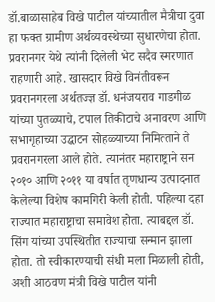डॉ.बाळासाहेब विखे पाटील यांच्यातील मैत्रीचा दुवा हा फक्त ग्रामीण अर्थव्यवस्थेच्या सुधारणेचा होता. प्रवरानगर येथे त्यांनी दिलेली भेट सदैव स्मरणात राहणारी आहे. खासदार विखे विनंतीवरून प्रवरानगरला अर्थतज्ज्ञ डॉ. धनंजयराव गाडगीळ यांच्या पुतळ्याचे, टपाल तिकीटाचे अनावरण आणि सभागृहाच्या उद्घाटन सोहळ्याच्या निमित्‍ताने ते प्रवरानगरला आले होते. त्यानंतर महाराष्ट्राने सन २०१० आणि २०११ या वर्षात तृणधान्य उत्पादनात केलेल्या विशेष कामगिरी केली होती. पहिल्या दहा राज्यात महाराष्ट्राचा समावेश होता. त्याबद्दल डॉ. सिंग यांच्या उपस्थितीत राज्याचा सन्मान झाला होता. तो स्वीकारण्याची संधी मला मिळाली होती, अशी आठवण मंत्री विखे पाटील यांनी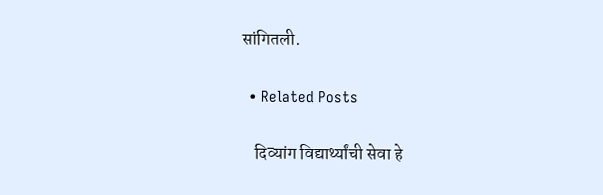सांगितली.

  • Related Posts

    दिव्यांग विद्यार्थ्यांची सेवा हे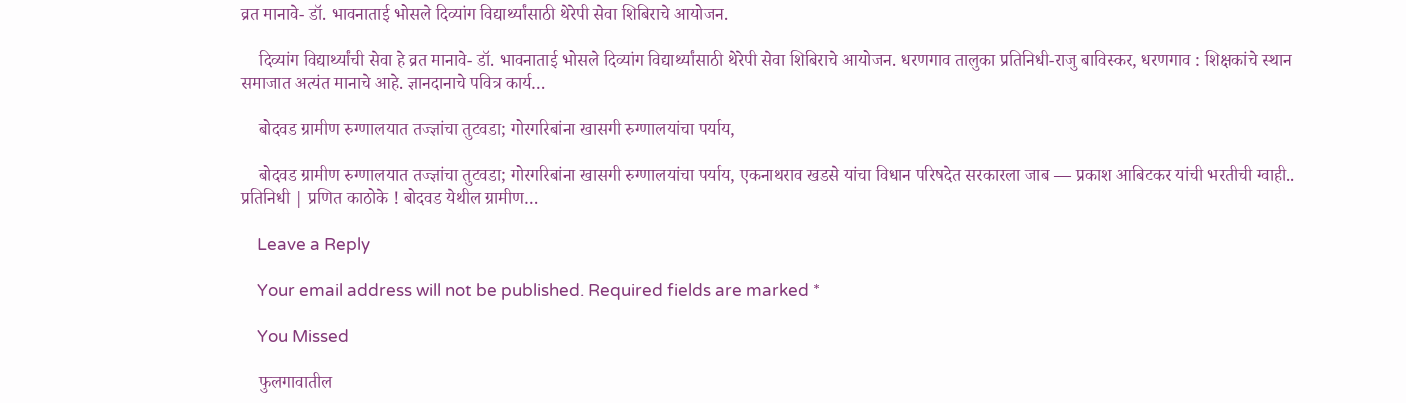व्रत मानावे- डॉ. भावनाताई भोसले दिव्यांग विद्यार्थ्यांसाठी थेरेपी सेवा शिबिराचे आयोजन.

    दिव्यांग विद्यार्थ्यांची सेवा हे व्रत मानावे- डॉ. भावनाताई भोसले दिव्यांग विद्यार्थ्यांसाठी थेरेपी सेवा शिबिराचे आयोजन. धरणगाव तालुका प्रतिनिधी-राजु बाविस्कर, धरणगाव : शिक्षकांचे स्थान समाजात अत्यंत मानाचे आहे. ज्ञानदानाचे पवित्र कार्य…

    बोदवड ग्रामीण रुग्णालयात तज्ज्ञांचा तुटवडा; गोरगरिबांना खासगी रुग्णालयांचा पर्याय,

    बोदवड ग्रामीण रुग्णालयात तज्ज्ञांचा तुटवडा; गोरगरिबांना खासगी रुग्णालयांचा पर्याय, एकनाथराव खडसे यांचा विधान परिषदेत सरकारला जाब — प्रकाश आबिटकर यांची भरतीची ग्वाही.. प्रतिनिधी | प्रणित काठोके ! बोदवड येथील ग्रामीण…

    Leave a Reply

    Your email address will not be published. Required fields are marked *

    You Missed

    फुलगावातील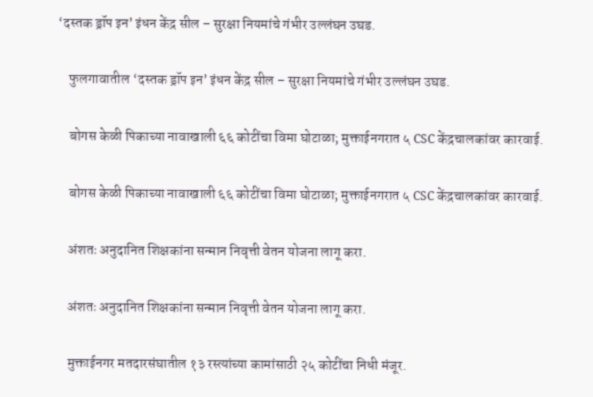‘दस्तक ड्रॉप इन’ इंधन केंद्र सील – सुरक्षा नियमांचे गंभीर उल्लंघन उघड.

    फुलगावातील ‘दस्तक ड्रॉप इन’ इंधन केंद्र सील – सुरक्षा नियमांचे गंभीर उल्लंघन उघड.

    बोगस केळी पिकाच्या नावाखाली ६६ कोटींचा विमा घोटाळा; मुक्ताईनगरात ५ CSC केंद्रचालकांवर कारवाई.

    बोगस केळी पिकाच्या नावाखाली ६६ कोटींचा विमा घोटाळा; मुक्ताईनगरात ५ CSC केंद्रचालकांवर कारवाई.

    अंशतः अनुदानित शिक्षकांना सन्मान निवृत्ती वेतन योजना लागू करा.

    अंशतः अनुदानित शिक्षकांना सन्मान निवृत्ती वेतन योजना लागू करा.

    मुक्ताईनगर मतदारसंघातील १३ रस्त्यांच्या कामांसाठी २५ कोटींचा निधी मंजूर.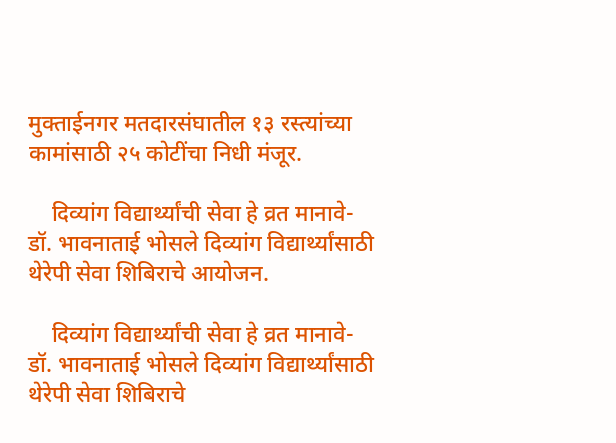मुक्ताईनगर मतदारसंघातील १३ रस्त्यांच्या कामांसाठी २५ कोटींचा निधी मंजूर.

    दिव्यांग विद्यार्थ्यांची सेवा हे व्रत मानावे- डॉ. भावनाताई भोसले दिव्यांग विद्यार्थ्यांसाठी थेरेपी सेवा शिबिराचे आयोजन.

    दिव्यांग विद्यार्थ्यांची सेवा हे व्रत मानावे- डॉ. भावनाताई भोसले दिव्यांग विद्यार्थ्यांसाठी थेरेपी सेवा शिबिराचे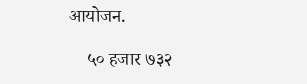आयोजन.

    ५० हजार ७३२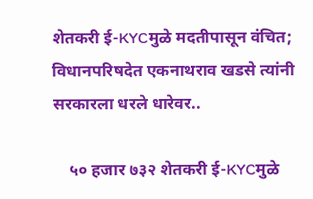शेतकरी ई-KYCमुळे मदतीपासून वंचित; विधानपरिषदेत एकनाथराव खडसे त्यांनी सरकारला धरले धारेवर..

    ५० हजार ७३२ शेतकरी ई-KYCमुळे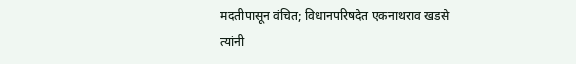मदतीपासून वंचित; विधानपरिषदेत एकनाथराव खडसे त्यांनी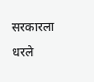सरकारला धरले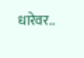धारेवर..